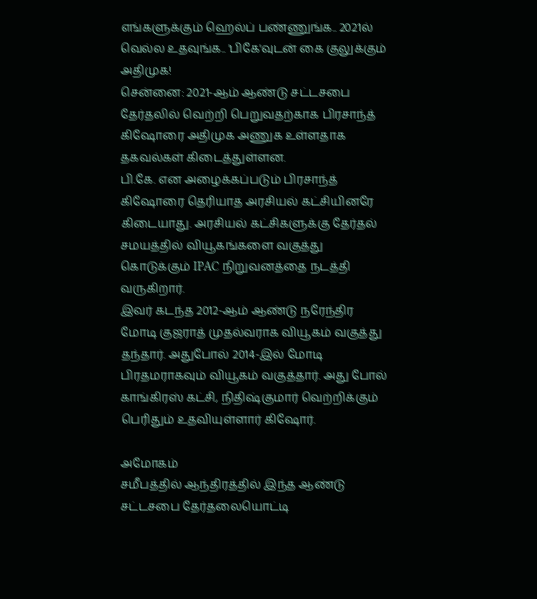எங்களுக்கும் ஹெல்ப் பண்ணுங்க.. 2021ல் வெல்ல உதவுங்க.. 'பிகே'வுடன் கை குலுக்கும் அதிமுக!
சென்னை: 2021-ஆம் ஆண்டு சட்டசபை தேர்தலில் வெற்றி பெறுவதற்காக பிரசாந்த் கிஷோரை அதிமுக அணுக உள்ளதாக தகவல்கள் கிடைத்துள்ளன.
பி.கே. என அழைக்கப்படும் பிரசாந்த் கிஷோரை தெரியாத அரசியல் கட்சியினரே கிடையாது. அரசியல் கட்சிகளுக்கு தேர்தல் சமயத்தில் வியூகங்களை வகுத்து கொடுக்கும் IPAC நிறுவனத்தை நடத்தி வருகிறார்.
இவர் கடந்த 2012-ஆம் ஆண்டு நரேந்திர மோடி குஜராத் முதல்வராக வியூகம் வகுத்து தந்தார். அதுபோல் 2014-இல் மோடி பிரதமராகவும் வியூகம் வகுத்தார். அது போல் காங்கிரஸ் கட்சி, நிதிஷ்குமார் வெற்றிக்கும் பெரிதும் உதவியுள்ளார் கிஷோர்.

அமோகம்
சமீபத்தில் ஆந்திரத்தில் இந்த ஆண்டு சட்டசபை தேர்தலையொட்டி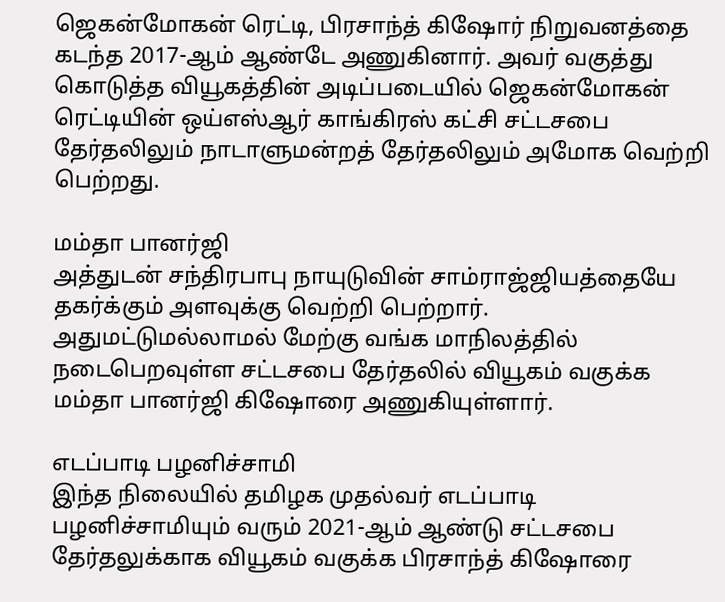ஜெகன்மோகன் ரெட்டி, பிரசாந்த் கிஷோர் நிறுவனத்தை கடந்த 2017-ஆம் ஆண்டே அணுகினார். அவர் வகுத்து கொடுத்த வியூகத்தின் அடிப்படையில் ஜெகன்மோகன் ரெட்டியின் ஒய்எஸ்ஆர் காங்கிரஸ் கட்சி சட்டசபை தேர்தலிலும் நாடாளுமன்றத் தேர்தலிலும் அமோக வெற்றி பெற்றது.

மம்தா பானர்ஜி
அத்துடன் சந்திரபாபு நாயுடுவின் சாம்ராஜ்ஜியத்தையே தகர்க்கும் அளவுக்கு வெற்றி பெற்றார். அதுமட்டுமல்லாமல் மேற்கு வங்க மாநிலத்தில் நடைபெறவுள்ள சட்டசபை தேர்தலில் வியூகம் வகுக்க மம்தா பானர்ஜி கிஷோரை அணுகியுள்ளார்.

எடப்பாடி பழனிச்சாமி
இந்த நிலையில் தமிழக முதல்வர் எடப்பாடி பழனிச்சாமியும் வரும் 2021-ஆம் ஆண்டு சட்டசபை தேர்தலுக்காக வியூகம் வகுக்க பிரசாந்த் கிஷோரை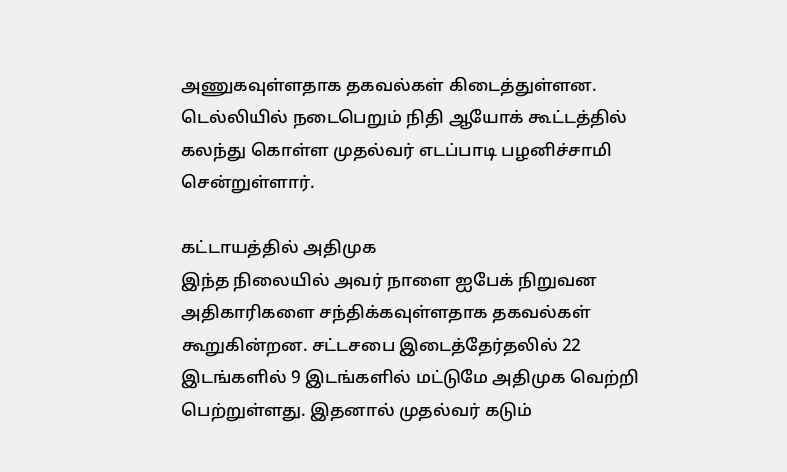அணுகவுள்ளதாக தகவல்கள் கிடைத்துள்ளன. டெல்லியில் நடைபெறும் நிதி ஆயோக் கூட்டத்தில் கலந்து கொள்ள முதல்வர் எடப்பாடி பழனிச்சாமி சென்றுள்ளார்.

கட்டாயத்தில் அதிமுக
இந்த நிலையில் அவர் நாளை ஐபேக் நிறுவன அதிகாரிகளை சந்திக்கவுள்ளதாக தகவல்கள் கூறுகின்றன. சட்டசபை இடைத்தேர்தலில் 22 இடங்களில் 9 இடங்களில் மட்டுமே அதிமுக வெற்றி பெற்றுள்ளது. இதனால் முதல்வர் கடும்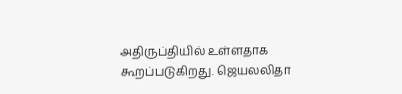அதிருப்தியில் உள்ளதாக கூறப்படுகிறது. ஜெயலலிதா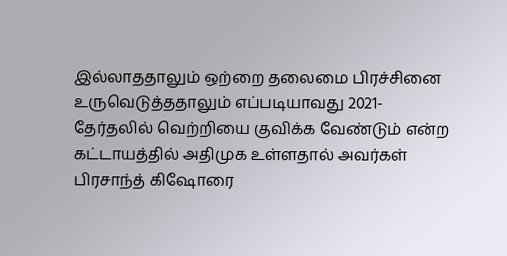இல்லாததாலும் ஒற்றை தலைமை பிரச்சினை உருவெடுத்ததாலும் எப்படியாவது 2021- தேர்தலில் வெற்றியை குவிக்க வேண்டும் என்ற கட்டாயத்தில் அதிமுக உள்ளதால் அவர்கள் பிரசாந்த் கிஷோரை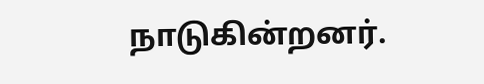நாடுகின்றனர்.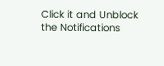Click it and Unblock the Notifications